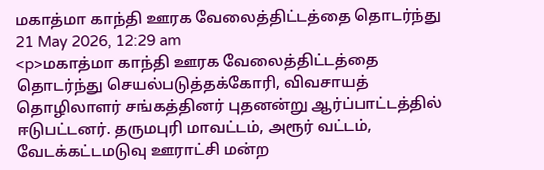மகாத்மா காந்தி ஊரக வேலைத்திட்டத்தை தொடர்ந்து
21 May 2026, 12:29 am
<p>மகாத்மா காந்தி ஊரக வேலைத்திட்டத்தை தொடர்ந்து செயல்படுத்தக்கோரி, விவசாயத் தொழிலாளர் சங்கத்தினர் புதனன்று ஆர்ப்பாட்டத்தில் ஈடுபட்டனர். தருமபுரி மாவட்டம், அரூர் வட்டம், வேடக்கட்டமடுவு ஊராட்சி மன்ற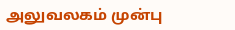அலுவலகம் முன்பு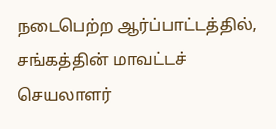நடைபெற்ற ஆர்ப்பாட்டத்தில், சங்கத்தின் மாவட்டச் செயலாளர்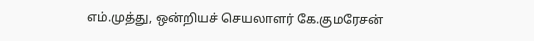எம்.முத்து, ஒன்றியச் செயலாளர் கே.குமரேசன்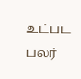உட்பட பலர்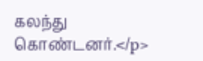கலந்து கொண்டனர்.</p>